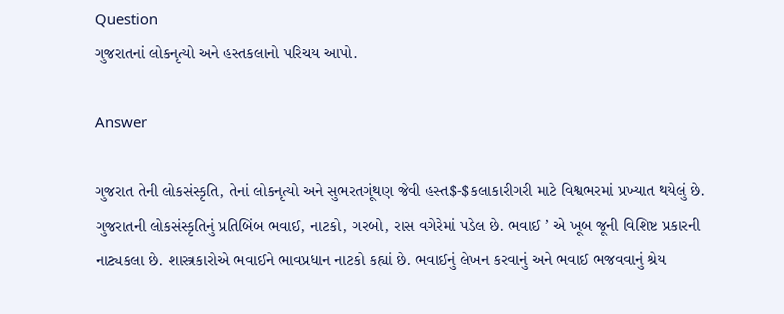Question
ગુજરાતનાં લોકનૃત્યો અને હસ્તકલાનો પરિચય આપો.

Answer

ગુજરાત તેની લોકસંસ્કૃતિ, તેનાં લોકનૃત્યો અને સુભરતગૂંથણ જેવી હસ્ત$-$કલાકારીગરી માટે વિશ્વભરમાં પ્રખ્યાત થયેલું છે. ગુજરાતની લોકસંસ્કૃતિનું પ્રતિબિંબ ભવાઈ, નાટકો, ગરબો, રાસ વગેરેમાં પડેલ છે. ભવાઈ ’ એ ખૂબ જૂની વિશિષ્ટ પ્રકારની નાટ્યકલા છે. શાસ્ત્રકારોએ ભવાઈને ભાવપ્રધાન નાટકો કહ્યાં છે. ભવાઈનું લેખન કરવાનું અને ભવાઈ ભજવવાનું શ્રેય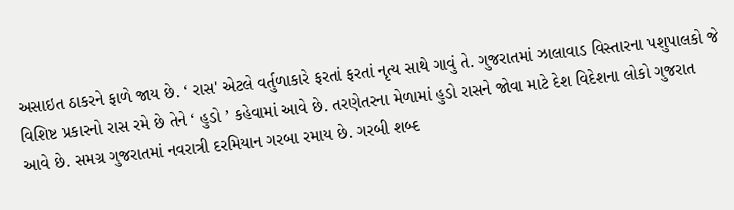અસાઇત ઠાકરને ફાળે જાય છે. ‘ રાસ' એટલે વર્તુળાકારે ફરતાં ફરતાં નૃત્ય સાથે ગાવું તે. ગુજરાતમાં ઝાલાવાડ વિસ્તારના પશુપાલકો જે વિશિષ્ટ પ્રકારનો રાસ રમે છે તેને ‘ હુડો ’ કહેવામાં આવે છે. તરણેતરના મેળામાં હુડો રાસને જોવા માટે દેશ વિદેશના લોકો ગુજરાત આવે છે. સમગ્ર ગુજરાતમાં નવરાત્રી દરમિયાન ગરબા રમાય છે. ગરબી શબ્દ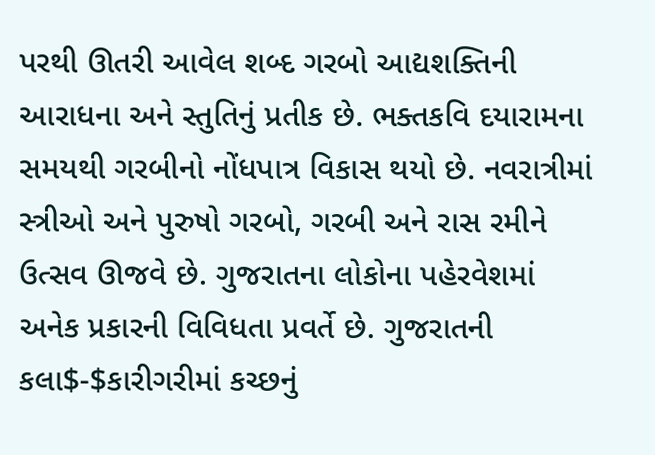પરથી ઊતરી આવેલ શબ્દ ગરબો આદ્યશક્તિની આરાધના અને સ્તુતિનું પ્રતીક છે. ભક્તકવિ દયારામના સમયથી ગરબીનો નોંધપાત્ર વિકાસ થયો છે. નવરાત્રીમાં સ્ત્રીઓ અને પુરુષો ગરબો, ગરબી અને રાસ રમીને ઉત્સવ ઊજવે છે. ગુજરાતના લોકોના પહેરવેશમાં અનેક પ્રકારની વિવિધતા પ્રવર્તે છે. ગુજરાતની કલા$-$કારીગરીમાં કચ્છનું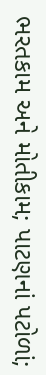ભરતકામ અને મોતીકામ; પાટણનાં પટોળાં;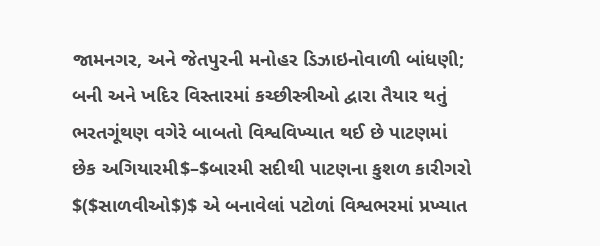જામનગર, અને જેતપુરની મનોહર ડિઝાઇનોવાળી બાંધણી; બની અને ખદિર વિસ્તારમાં કચ્છીસ્ત્રીઓ દ્વારા તૈયાર થતું ભરતગૂંથણ વગેરે બાબતો વિશ્વવિખ્યાત થઈ છે પાટણમાં છેક અગિયારમી$–$બારમી સદીથી પાટણના કુશળ કારીગરો $($સાળવીઓ$)$ એ બનાવેલાં પટોળાં વિશ્વભરમાં પ્રખ્યાત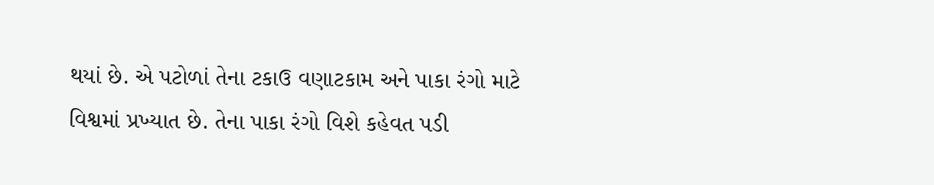થયાં છે. એ પટોળાં તેના ટકાઉ વણાટકામ અને પાકા રંગો માટે વિશ્વમાં પ્રખ્યાત છે. તેના પાકા રંગો વિશે કહેવત પડી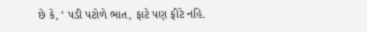છે કે, ‘ પડી પટોળે ભાત, ફાટે પણ ફીટે નહિ.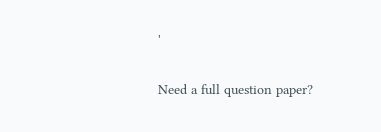'

Need a full question paper?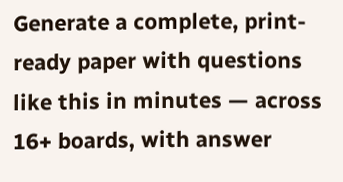Generate a complete, print-ready paper with questions like this in minutes — across 16+ boards, with answer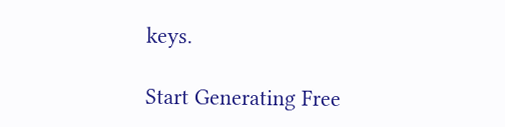keys.

Start Generating Free